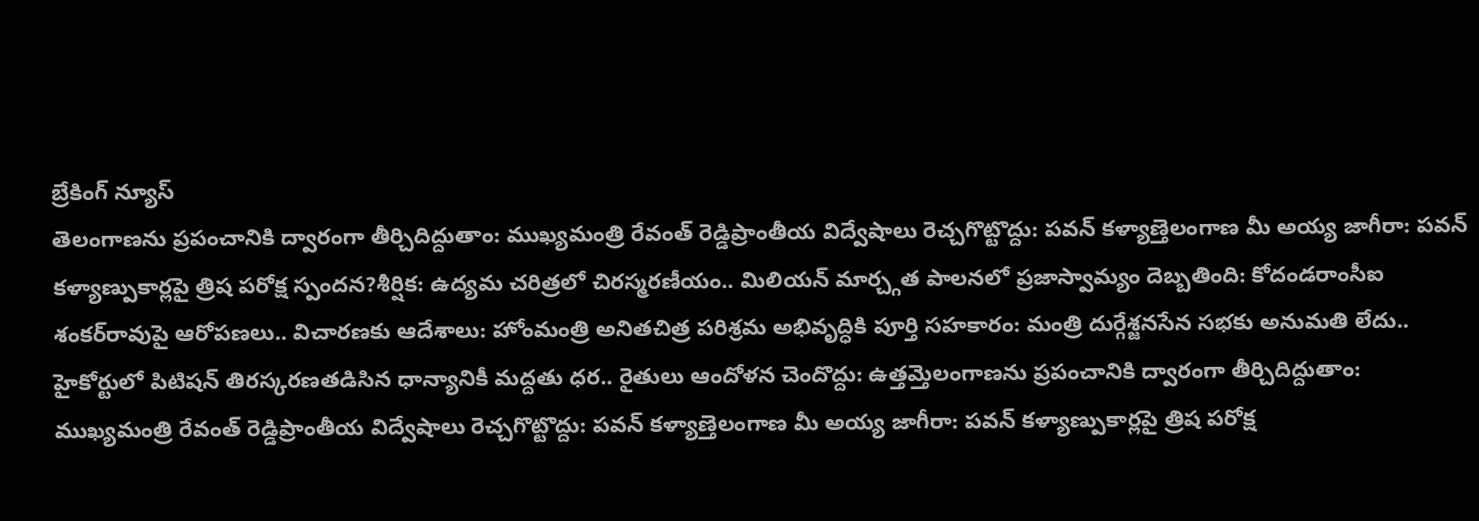బ్రేకింగ్ న్యూస్
తెలంగాణను ప్రపంచానికి ద్వారంగా తీర్చిదిద్దుతాం: ముఖ్యమంత్రి రేవంత్ రెడ్డిప్రాంతీయ విద్వేషాలు రెచ్చగొట్టొద్దు: పవన్ కళ్యాణ్తెలంగాణ మీ అయ్య జాగీరా: పవన్ కళ్యాణ్పుకార్లపై త్రిష పరోక్ష స్పందన?శీర్షిక: ఉద్యమ చరిత్రలో చిరస్మరణీయం.. మిలియన్ మార్చ్గత పాలనలో ప్రజాస్వామ్యం దెబ్బతింది: కోదండరాంసీఐ శంకర్‌రావుపై ఆరోపణలు.. విచారణకు ఆదేశాలు: హోంమంత్రి అనితచిత్ర పరిశ్రమ అభివృద్ధికి పూర్తి సహకారం: మంత్రి దుర్గేశ్జనసేన సభకు అనుమతి లేదు.. హైకోర్టులో పిటిషన్ తిరస్కరణతడిసిన ధాన్యానికీ మద్దతు ధర.. రైతులు ఆందోళన చెందొద్దు: ఉత్తమ్తెలంగాణను ప్రపంచానికి ద్వారంగా తీర్చిదిద్దుతాం: ముఖ్యమంత్రి రేవంత్ రెడ్డిప్రాంతీయ విద్వేషాలు రెచ్చగొట్టొద్దు: పవన్ కళ్యాణ్తెలంగాణ మీ అయ్య జాగీరా: పవన్ కళ్యాణ్పుకార్లపై త్రిష పరోక్ష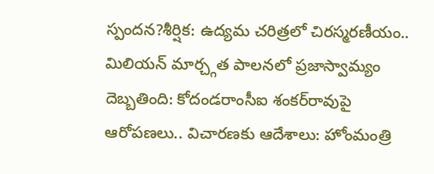స్పందన?శీర్షిక: ఉద్యమ చరిత్రలో చిరస్మరణీయం.. మిలియన్ మార్చ్గత పాలనలో ప్రజాస్వామ్యం దెబ్బతింది: కోదండరాంసీఐ శంకర్‌రావుపై ఆరోపణలు.. విచారణకు ఆదేశాలు: హోంమంత్రి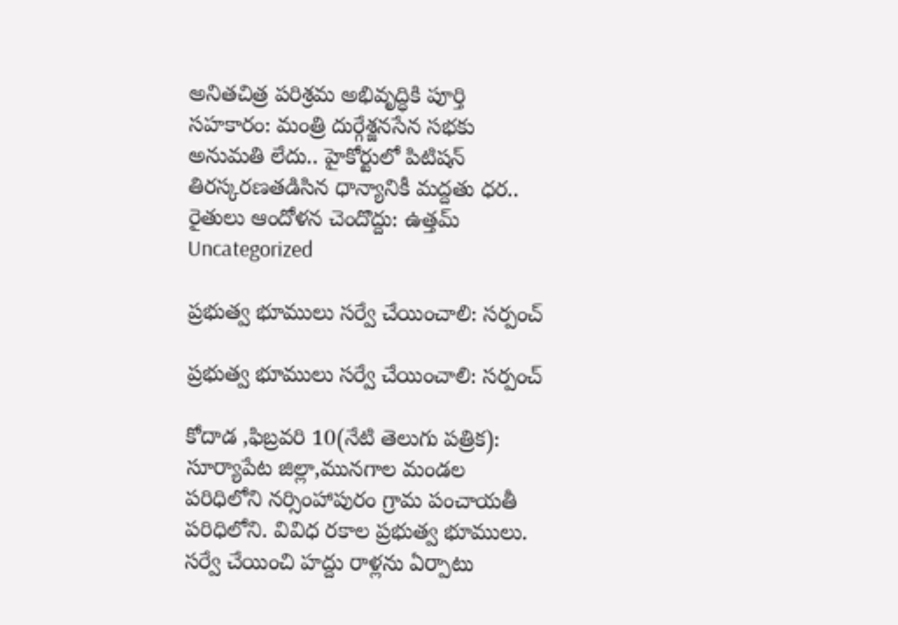అనితచిత్ర పరిశ్రమ అభివృద్ధికి పూర్తి సహకారం: మంత్రి దుర్గేశ్జనసేన సభకు అనుమతి లేదు.. హైకోర్టులో పిటిషన్ తిరస్కరణతడిసిన ధాన్యానికీ మద్దతు ధర.. రైతులు ఆందోళన చెందొద్దు: ఉత్తమ్
Uncategorized

ప్రభుత్వ భూములు సర్వే చేయించాలి: సర్పంచ్‌

ప్రభుత్వ భూములు సర్వే చేయించాలి: సర్పంచ్‌

కోదాడ ,ఫిబ్రవరి 10(నేటి తెలుగు పత్రిక): సూర్యాపేట జిల్లా,మునగాల మండల పరిధిలోని నర్సింహాపురం గ్రామ పంచాయతీ పరిధిలోని. వివిధ రకాల ప్రభుత్వ భూములు. సర్వే చేయించి హద్దు రాళ్లను ఏర్పాటు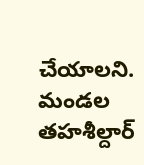చేయాలని. మండల తహశీల్దార్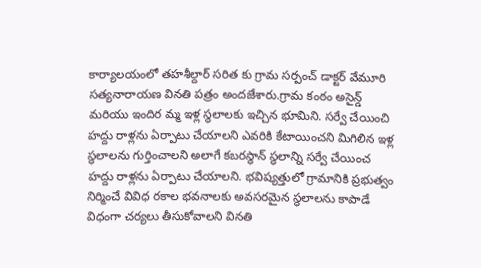కార్యాలయంలో తహశీల్దార్ సరిత కు గ్రామ సర్పంచ్ డాక్టర్ వేమూరి సత్యనారాయణ వినతి పత్రం అందజేశారు.గ్రామ కంఠం అసైన్డ్ మరియు ఇందిర మ్మ ఇళ్ల స్థలాలకు ఇచ్చిన భూమిని. సర్వే చేయించి హద్దు రాళ్లను ఏర్పాటు చేయాలని ఎవరికి కేటాయించని మిగిలిన ఇళ్ల స్థలాలను గుర్తించాలని అలాగే కబరస్థాన్ స్థలాన్ని సర్వే చేయించ హద్దు రాళ్లను ఏర్పాటు చేయాలని. భవిష్యత్తులో గ్రామానికి ప్రభుత్వం నిర్మించే వివిధ రకాల భవనాలకు అవసరమైన స్థలాలను కాపాడే విధంగా చర్యలు తీసుకోవాలని వినతి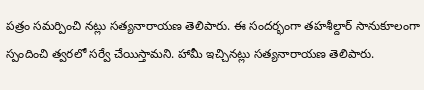పత్రం సమర్పించి నట్లు సత్యనారాయణ తెలిపారు. ఈ సందర్భంగా తహశీల్దార్ సానుకూలంగా స్పందించి త్వరలో సర్వే చేయిస్తామని. హామీ ఇచ్చినట్లు సత్యనారాయణ తెలిపారు.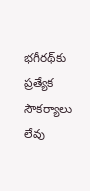భగీరథ్‌కు ప్రత్యేక సౌకర్యాలు లేవు